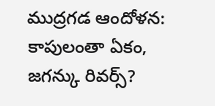ముద్రగడ ఆందోళన: కాపులంతా ఏకం, జగన్కు రివర్స్?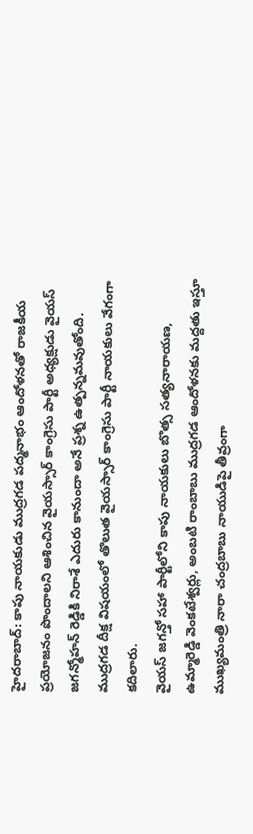హైదరాబాద్: కాపు నాయకుడు ముద్రగడ పద్మనాభం ఆందోళనతో రాజకీయ ప్రయోజనం పొందాలని ఆశించిన వైయస్సార్ కాంగ్రెసు పార్టీ అధ్యక్షుడు వైయస్ జగన్మోహన్ రెడ్డికి నిరాశే ఎదురు కానుందా అనే ప్రశ్న ఉత్పన్నమవుతోంది. ముద్రగడ దీక్ష విషయంలో తొలుత వైయస్సార్ కాంగ్రెసు పార్టీ నాయకులు వేగంగా కదిలారు.
వైయస్ జగన్తో సహా పార్టీలోని కాపు నాయకులు బొత్స సత్యనారాయణ, ఉమ్మారెడ్డి వెంకటేశ్వర్లు, అంబటి రాంబాబు ముద్రగడ ఆందోళనకు మద్దతు ఇస్తూ ముఖ్యమంత్రి నారా చంద్రబాబు నాయుడిపై తీవ్రంగా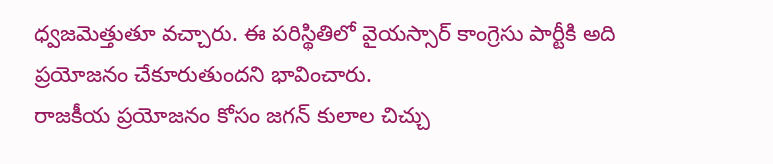ధ్వజమెత్తుతూ వచ్చారు. ఈ పరిస్థితిలో వైయస్సార్ కాంగ్రెసు పార్టీకి అది ప్రయోజనం చేకూరుతుందని భావించారు.
రాజకీయ ప్రయోజనం కోసం జగన్ కులాల చిచ్చు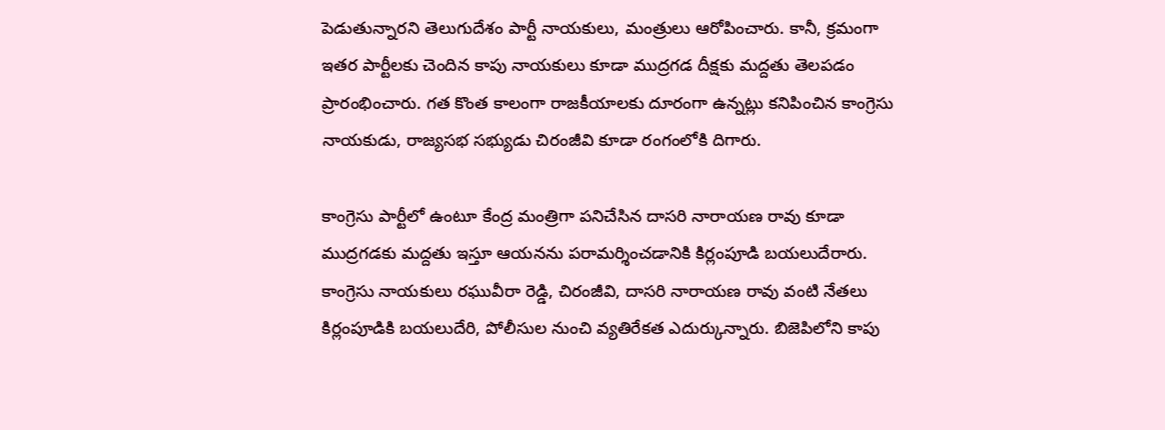పెడుతున్నారని తెలుగుదేశం పార్టీ నాయకులు, మంత్రులు ఆరోపించారు. కానీ, క్రమంగా ఇతర పార్టీలకు చెందిన కాపు నాయకులు కూడా ముద్రగడ దీక్షకు మద్దతు తెలపడం ప్రారంభించారు. గత కొంత కాలంగా రాజకీయాలకు దూరంగా ఉన్నట్లు కనిపించిన కాంగ్రెసు నాయకుడు, రాజ్యసభ సభ్యుడు చిరంజీవి కూడా రంగంలోకి దిగారు.

కాంగ్రెసు పార్టీలో ఉంటూ కేంద్ర మంత్రిగా పనిచేసిన దాసరి నారాయణ రావు కూడా ముద్రగడకు మద్దతు ఇస్తూ ఆయనను పరామర్శించడానికి కిర్లంపూడి బయలుదేరారు. కాంగ్రెసు నాయకులు రఘువీరా రెడ్డి, చిరంజీవి, దాసరి నారాయణ రావు వంటి నేతలు కిర్లంపూడికి బయలుదేరి, పోలీసుల నుంచి వ్యతిరేకత ఎదుర్కున్నారు. బిజెపిలోని కాపు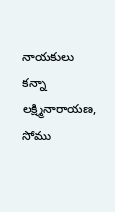నాయకులు కన్నా లక్ష్మినారాయణ, సోము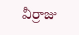వీర్రాజు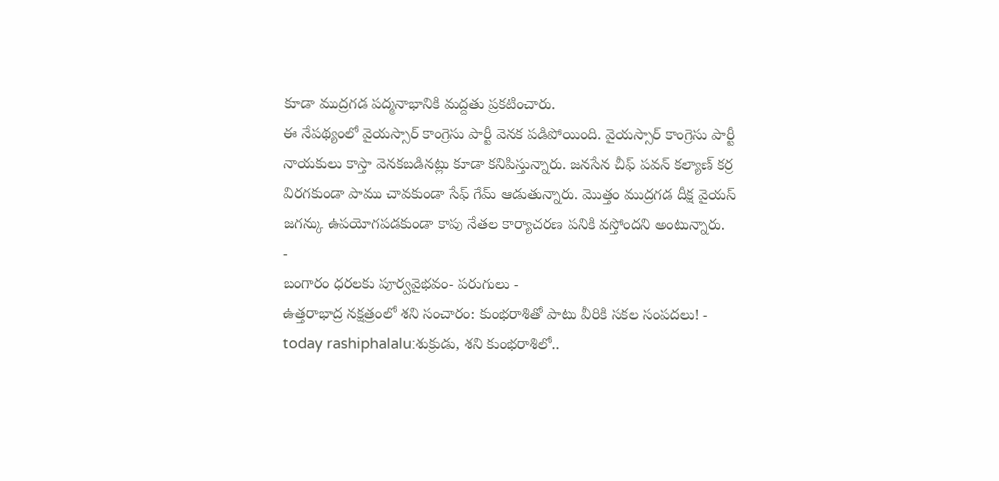కూడా ముద్రగడ పద్మనాభానికి మద్దతు ప్రకటించారు.
ఈ నేపథ్యంలో వైయస్సార్ కాంగ్రెసు పార్టీ వెనక పడిపోయింది. వైయస్సార్ కాంగ్రెసు పార్టీ నాయకులు కాస్తా వెనకబడినట్లు కూడా కనిపిస్తున్నారు. జనసేన చీఫ్ పవన్ కల్యాణ్ కర్ర విరగకుండా పాము చావకుండా సేఫ్ గేమ్ ఆడుతున్నారు. మొత్తం ముద్రగడ దీక్ష వైయస్ జగన్కు ఉపయోగపడకుండా కాపు నేతల కార్యాచరణ పనికి వస్తోందని అంటున్నారు.
-
బంగారం ధరలకు పూర్వవైభవం- పరుగులు -
ఉత్తరాభాద్ర నక్షత్రంలో శని సంచారం: కుంభరాశితో పాటు వీరికి సకల సంపదలు! -
today rashiphalalu:శుక్రుడు, శని కుంభరాశిలో..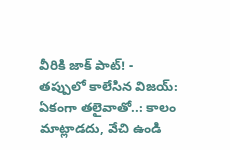వీరికి జాక్ పాట్! -
తప్పులో కాలేసిన విజయ్: ఏకంగా తలైవాతో..: కాలం మాట్లాడదు, వేచి ఉండి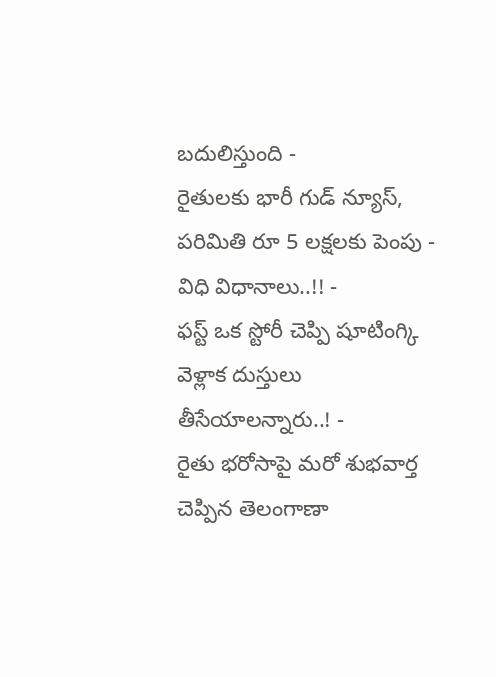బదులిస్తుంది -
రైతులకు భారీ గుడ్ న్యూస్, పరిమితి రూ 5 లక్షలకు పెంపు - విధి విధానాలు..!! -
ఫస్ట్ ఒక స్టోరీ చెప్పి షూటింగ్కి వెళ్లాక దుస్తులు తీసేయాలన్నారు..! -
రైతు భరోసాపై మరో శుభవార్త చెప్పిన తెలంగాణా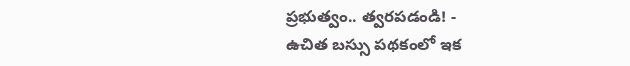ప్రభుత్వం.. త్వరపడండి! -
ఉచిత బస్సు పథకంలో ఇక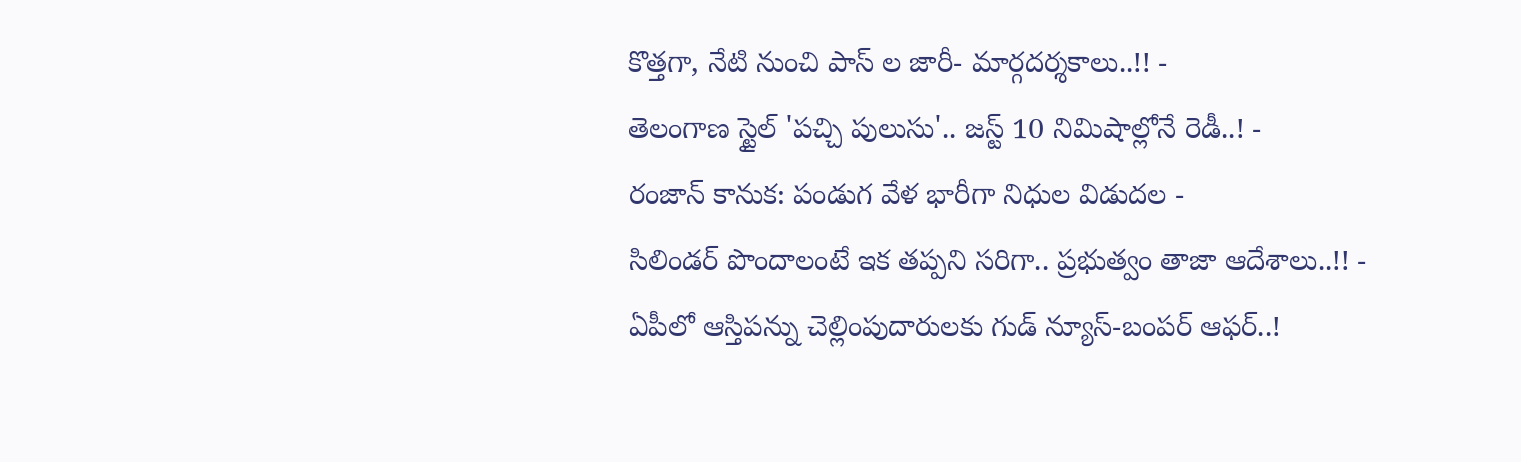కొత్తగా, నేటి నుంచి పాస్ ల జారీ- మార్గదర్శకాలు..!! -
తెలంగాణ స్టైల్ 'పచ్చి పులుసు'.. జస్ట్ 10 నిమిషాల్లోనే రెడీ..! -
రంజాన్ కానుక: పండుగ వేళ భారీగా నిధుల విడుదల -
సిలిండర్ పొందాలంటే ఇక తప్పని సరిగా.. ప్రభుత్వం తాజా ఆదేశాలు..!! -
ఏపీలో ఆస్తిపన్ను చెల్లింపుదారులకు గుడ్ న్యూస్-బంపర్ ఆఫర్..!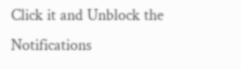Click it and Unblock the Notifications